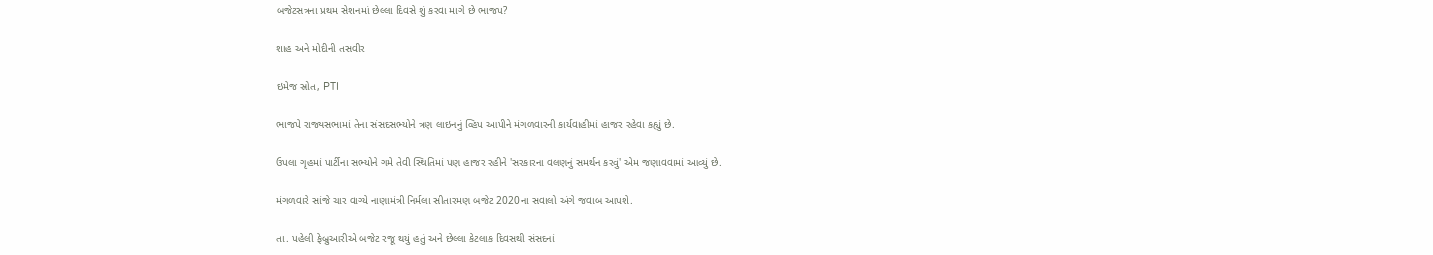બજેટસત્રના પ્રથમ સેશનમાં છેલ્લા દિવસે શું કરવા માગે છે ભાજપ?

શાહ અને મોદીની તસવીર

ઇમેજ સ્રોત, PTI

ભાજપે રાજ્યસભામાં તેના સંસદસભ્યોને ત્રણ લાઇનનું વ્હિપ આપીને મંગળવારની કાર્યવાહીમાં હાજર રહેવા કહ્યું છે.

ઉપલા ગૃહમાં પાર્ટીના સભ્યોને ગમે તેવી સ્થિતિમાં પણ હાજર રહીને 'સરકારના વલણનું સમર્થન કરવું' એમ જણાવવામાં આવ્યું છે.

મંગળવારે સાંજે ચાર વાગ્યે નાણામંત્રી નિર્મલા સીતારમણ બજેટ 2020ના સવાલો અંગે જવાબ આપશે.

તા. પહેલી ફેબ્રુઆરીએ બજેટ રજૂ થયું હતું અને છેલ્લા કેટલાક દિવસથી સંસદનાં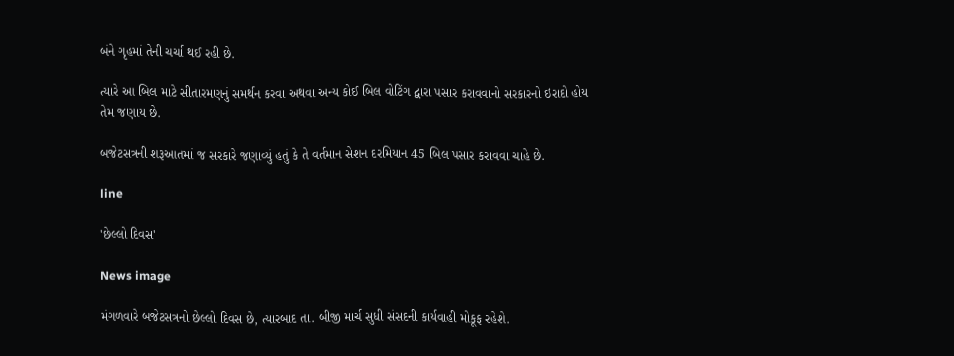બંને ગૃહમાં તેની ચર્ચા થઈ રહી છે.

ત્યારે આ બિલ માટે સીતારમણનું સમર્થન કરવા અથવા અન્ય કોઈ બિલ વોટિંગ દ્વારા પસાર કરાવવાનો સરકારનો ઇરાદો હોય તેમ જણાય છે.

બજેટસત્રની શરૂઆતમાં જ સરકારે જણાવ્યું હતું કે તે વર્તમાન સેશન દરમિયાન 45 બિલ પસાર કરાવવા ચાહે છે.

line

'છેલ્લો દિવસ'

News image

મંગળવારે બજેટસત્રનો છેલ્લો દિવસ છે, ત્યારબાદ તા. બીજી માર્ચ સુધી સંસદની કાર્યવાહી મોકૂફ રહેશે.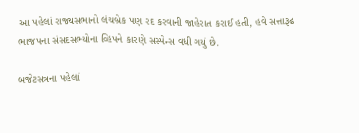આ પહેલાં રાજ્યસભાનો લંચબ્રેક પણ રદ કરવાની જાહેરાત કરાઈ હતી, હવે સત્તારૂઢ ભાજપના સંસદસભ્યોના વ્હિપને કારણે સસ્પેન્સ વધી ગયું છે.

બજેટસત્રના પહેલાં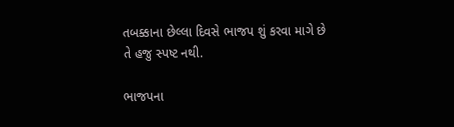તબક્કાના છેલ્લા દિવસે ભાજપ શું કરવા માગે છે તે હજુ સ્પષ્ટ નથી.

ભાજપના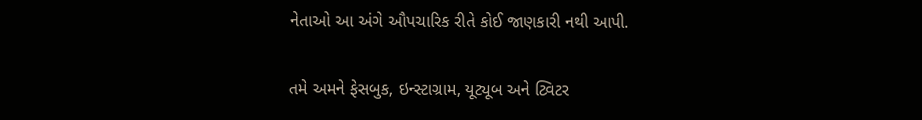નેતાઓ આ અંગે ઔપચારિક રીતે કોઈ જાણકારી નથી આપી.

તમે અમને ફેસબુક, ઇન્સ્ટાગ્રામ, યૂટ્યૂબ અને ટ્વિટર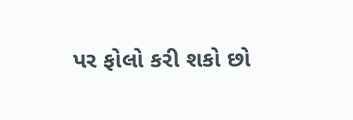પર ફોલો કરી શકો છો